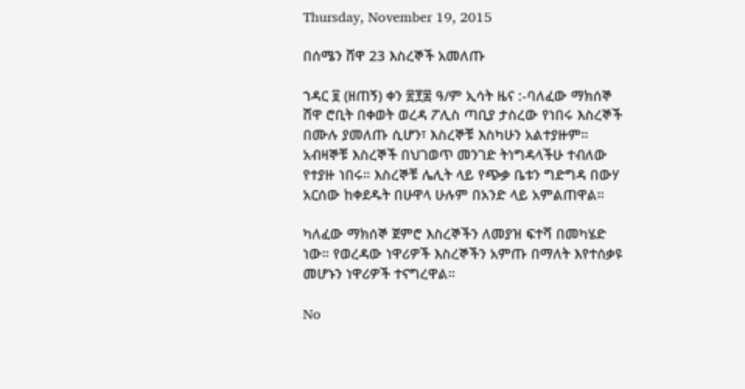Thursday, November 19, 2015

በሰሜን ሸዋ 23 እስረኞች አመለጡ

ኀዳር ፱ (ዘጠኝ) ቀን ፳፻፰ ዓ/ም ኢሳት ዜና :-ባለፈው ማክሰኞ ሸዋ ሮቢት በቀወት ወረዳ ፖሊስ ጣቢያ ታስረው የነበሩ እስረኞች በሙሉ ያመለጡ ሲሆን፣ እስረኞቹ እስካሁን አልተያዙም። አብዛኞቹ እስረኞች በህገወጥ መንገድ ትነግዳላችሁ ተብለው የተያዙ ነበሩ። እስረኞቹ ሌሊት ላይ የጭቃ ቤቱን ግድግዳ በውሃ አርሰው ከቀደዱት በሁዋላ ሁሉም በአንድ ላይ አምልጠዋል።

ካለፈው ማክሰኞ ጀምሮ እስረኞችን ለመያዝ ፍተሻ በመካሄድ ነው። የወረዳው ነዋሪዎች እስረኞችን አምጡ በማለት እየተሰቃዩ መሆኑን ነዋሪዎች ተናግረዋል።

No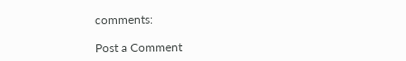comments:

Post a Comment